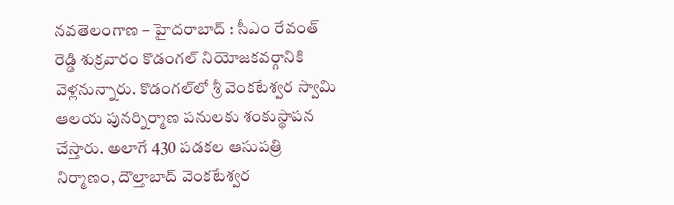నవతెలంగాణ – హైదరాబాద్ : సీఎం రేవంత్ రెడ్డి శుక్రవారం కొడంగల్ నియోజకవర్గానికి వెళ్లనున్నారు. కొడంగల్‌లో శ్రీ వెంకటేశ్వర స్వామి ఆలయ పునర్నిర్మాణ పనులకు శంకుస్థాపన చేస్తారు. అలాగే 430 పడకల ఆసుపత్రి నిర్మాణం, దౌల్తాబాద్ వెంకటేశ్వర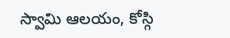స్వామి ఆలయం, కోస్గి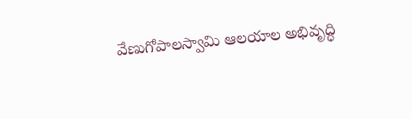వేణుగోపాలస్వామి ఆలయాల అభివృద్ధి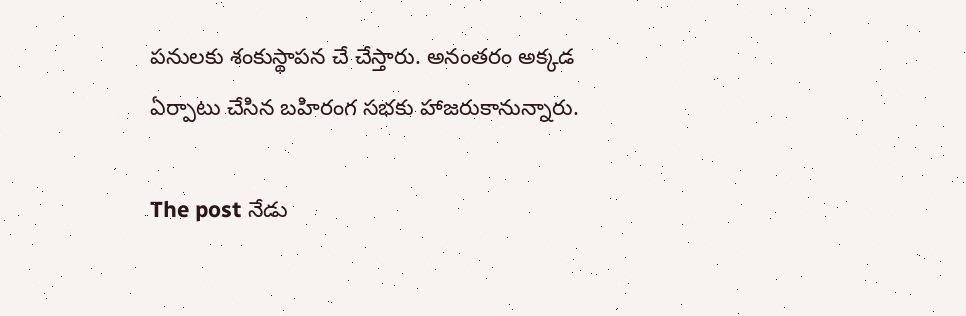పనులకు శంకుస్థాపన చే చేస్తారు. అనంతరం అక్కడ ఏర్పాటు చేసిన బహిరంగ సభకు హాజరుకానున్నారు.

The post నేడు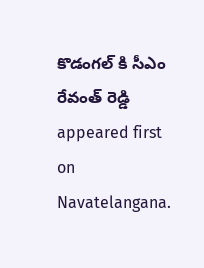కొడంగల్ కి సీఎం రేవంత్ రెడ్డి appeared first on Navatelangana.